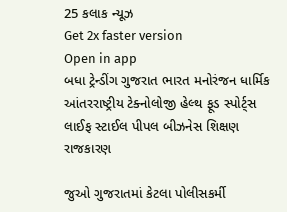25 કલાક ન્યૂઝ
Get 2x faster version
Open in app
બધા ટ્રેન્ડીંગ ગુજરાત ભારત મનોરંજન ધાર્મિક આંતરરાષ્ટ્રીય ટેક્નોલોજી હેલ્થ ફૂડ સ્પોર્ટ્સ લાઈફ સ્ટાઈલ પીપલ બીઝનેસ શિક્ષણ રાજકારણ

જુઓ ગુજરાતમાં કેટલા પોલીસકર્મી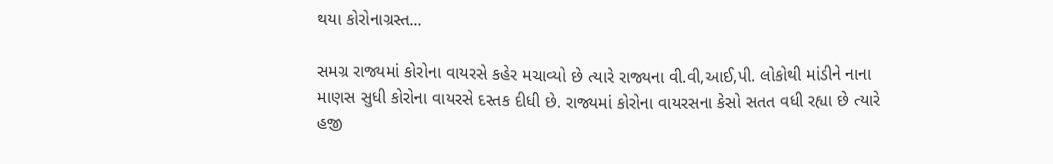થયા કોરોનાગ્રસ્ત...

સમગ્ર રાજ્યમાં કોરોના વાયરસે કહેર મચાવ્યો છે ત્યારે રાજ્યના વી.વી,આઈ,પી. લોકોથી માંડીને નાના માણસ સુધી કોરોના વાયરસે દસ્તક દીધી છે. રાજ્યમાં કોરોના વાયરસના કેસો સતત વધી રહ્યા છે ત્યારે હજી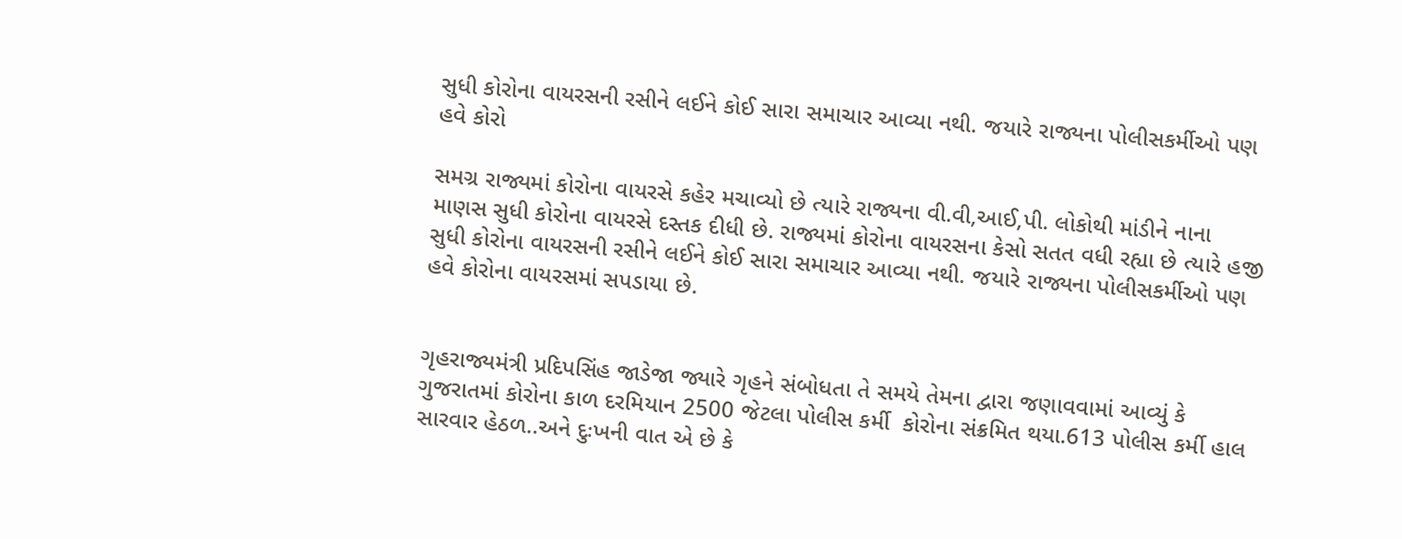સુધી કોરોના વાયરસની રસીને લઈને કોઈ સારા સમાચાર આવ્યા નથી. જયારે રાજ્યના પોલીસકર્મીઓ પણ હવે કોરો

સમગ્ર રાજ્યમાં કોરોના વાયરસે કહેર મચાવ્યો છે ત્યારે રાજ્યના વી.વી,આઈ,પી. લોકોથી માંડીને નાના માણસ સુધી કોરોના વાયરસે દસ્તક દીધી છે. રાજ્યમાં કોરોના વાયરસના કેસો સતત વધી રહ્યા છે ત્યારે હજી સુધી કોરોના વાયરસની રસીને લઈને કોઈ સારા સમાચાર આવ્યા નથી. જયારે રાજ્યના પોલીસકર્મીઓ પણ હવે કોરોના વાયરસમાં સપડાયા છે.


ગૃહરાજ્યમંત્રી પ્રદિપસિંહ જાડેજા જ્યારે ગૃહને સંબોધતા તે સમયે તેમના દ્વારા જણાવવામાં આવ્યું કે ગુજરાતમાં કોરોના કાળ દરમિયાન 2500 જેટલા પોલીસ કર્મી  કોરોના સંક્રમિત થયા.613 પોલીસ કર્મી હાલ સારવાર હેઠળ..અને દુઃખની વાત એ છે કે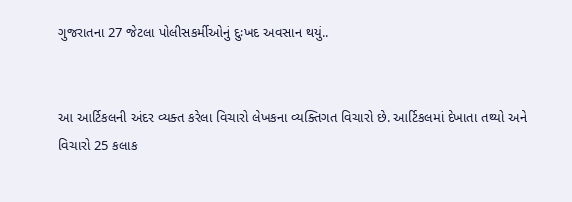ગુજરાતના 27 જેટલા પોલીસકર્મીઓનું દુઃખદ અવસાન થયું..


આ આર્ટિકલની અંદર વ્યક્ત કરેલા વિચારો લેખકના વ્યક્તિગત વિચારો છે. આર્ટિકલમાં દેખાતા તથ્યો અને વિચારો 25 કલાક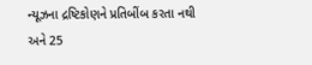ન્યૂઝના દ્રષ્ટિકોણને પ્રતિબીંબ કરતા નથી અને 25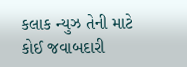કલાક ન્યુઝ તેની માટે કોઈ જવાબદારી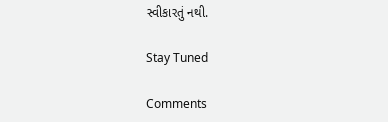સ્વીકારતું નથી.

Stay Tuned

Comments